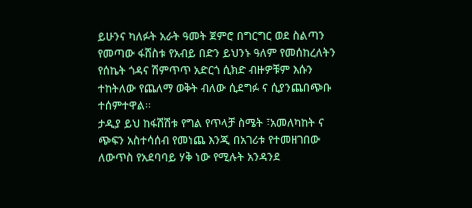ይሁንና ካለፉት አራት ዓመት ጀምሮ በግርግር ወደ ስልጣን የመጣው ፋሸስቱ የአብይ በድን ይህንኑ ዓለም የመሰከረለትን የሰኬት ጎዳና ሽምጥጥ አድርጎ ሲክድ ብዙዎቹም እሱን ተከትለው የጨለማ ወቅት ብለው ሲደግፉ ና ሲያንጨበጭቡ ተሰምተዋል፡፡
ታዲያ ይህ ከፋሽሽቱ የግል የጥላቻ ስሜት ፣አመለካከት ና ጭፍን አስተሳሰብ የመነጨ እንጂ በአገሪቱ የተመዘገበው ለውጥስ የአደባባይ ሃቅ ነው የሚሉት አንዳንደ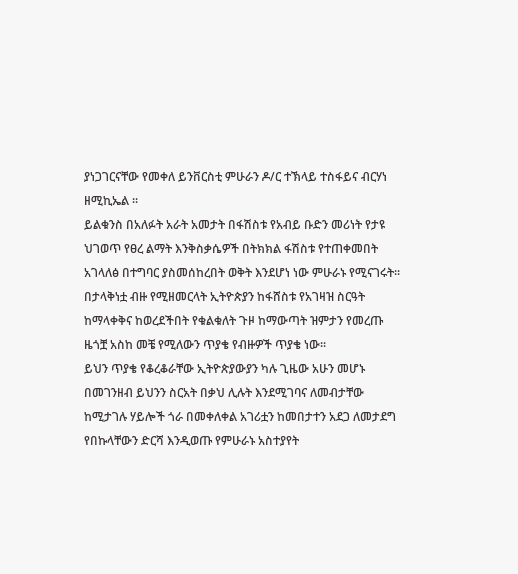ያነጋገርናቸው የመቀለ ይንቨርስቲ ምሁራን ዶ/ር ተኽላይ ተስፋይና ብርሃነ ዘሚኪኤል ፡፡
ይልቁንስ በአለፉት አራት አመታት በፋሽስቱ የአብይ ቡድን መሪነት የታዩ ህገወጥ የፀረ ልማት እንቅስቃሴዎች በትክክል ፋሽስቱ የተጠቀመበት አገላለፅ በተግባር ያስመሰከረበት ወቅት እንደሆነ ነው ምሁራኑ የሚናገሩት፡፡
በታላቅነቷ ብዙ የሚዘመርላት ኢትዮጵያን ከፋሸስቱ የአገዛዝ ስርዓት ከማላቀቅና ከወረደችበት የቁልቁለት ጉዞ ከማውጣት ዝምታን የመረጡ ዜጎቿ አስከ መቼ የሚለውን ጥያቄ የብዙዎች ጥያቄ ነው፡፡
ይህን ጥያቄ የቆረቆራቸው ኢትዮጵያውያን ካሉ ጊዜው አሁን መሆኑ በመገንዘብ ይህንን ስርአት በቃህ ሊሉት እንደሚገባና ለመብታቸው ከሚታገሉ ሃይሎች ጎራ በመቀለቀል አገሪቷን ከመበታተን አደጋ ለመታደግ የበኩላቸውን ድርሻ እንዲወጡ የምሁራኑ አስተያየት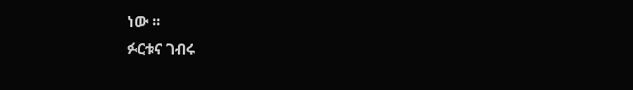ነው ፡፡
ፉርቱና ገብሩ